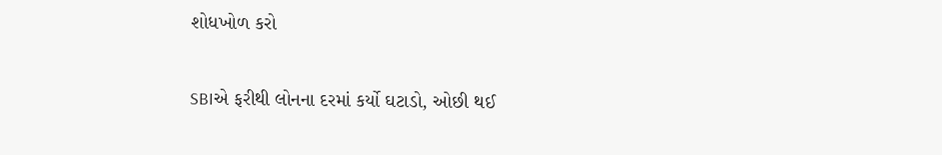શોધખોળ કરો

SBIએ ફરીથી લોનના દરમાં કર્યો ઘટાડો, ઓછી થઈ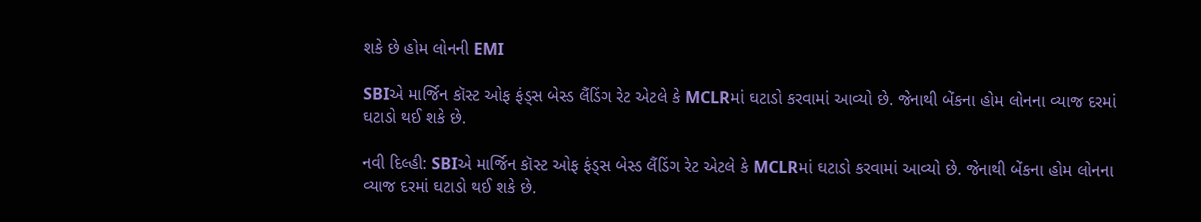શકે છે હોમ લોનની EMI

SBIએ માર્જિન કૉસ્ટ ઓફ ફંડ્સ બેસ્ડ લૈંડિંગ રેટ એટલે કે MCLRમાં ઘટાડો કરવામાં આવ્યો છે. જેનાથી બેંકના હોમ લોનના વ્યાજ દરમાં ઘટાડો થઈ શકે છે.

નવી દિલ્હી: SBIએ માર્જિન કૉસ્ટ ઓફ ફંડ્સ બેસ્ડ લૈંડિંગ રેટ એટલે કે MCLRમાં ઘટાડો કરવામાં આવ્યો છે. જેનાથી બેંકના હોમ લોનના વ્યાજ દરમાં ઘટાડો થઈ શકે છે.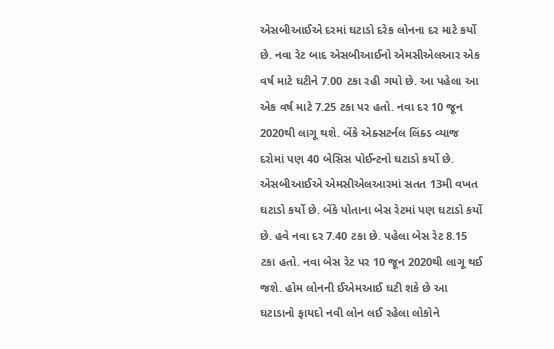એસબીઆઈએ દરમાં ઘટાડો દરેક લોનના દર માટે કર્યો છે. નવા રેટ બાદ એસબીઆઈનો એમસીએલઆર એક વર્ષ માટે ઘટીને 7.00 ટકા રહી ગયો છે. આ પહેલા આ એક વર્ષ માટે 7.25 ટકા પર હતો. નવા દર 10 જૂન 2020થી લાગૂ થશે. બેંકે એક્સટર્નલ લિંક્ડ વ્યાજ દરોમાં પણ 40 બેસિસ પોઈન્ટનો ઘટાડો કર્યો છે. એસબીઆઈએ એમસીએલઆરમાં સતત 13મી વખત ઘટાડો કર્યો છે. બેંકે પોતાના બેસ રેટમાં પણ ઘટાડો કર્યો છે. હવે નવા દર 7.40 ટકા છે. પહેલા બેસ રેટ 8.15 ટકા હતો. નવા બેસ રેટ પર 10 જૂન 2020થી લાગૂ થઈ જશે. હોમ લોનની ઈએમઆઈ ઘટી શકે છે આ ઘટાડાનો ફાયદો નવી લોન લઈ રહેલા લોકોને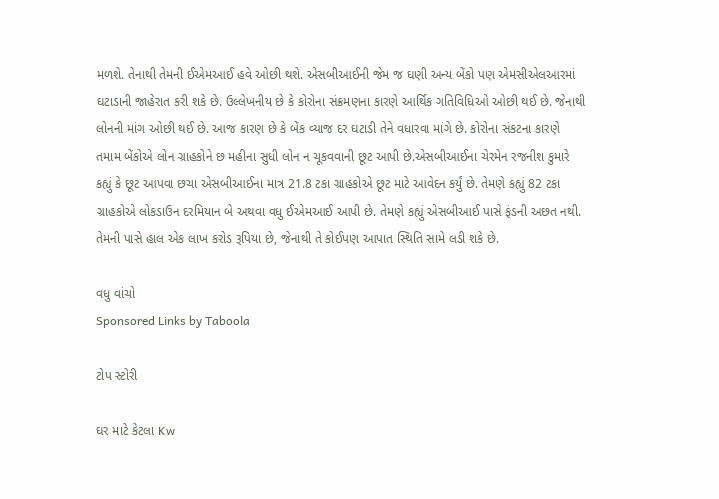મળશે. તેનાથી તેમની ઈએમઆઈ હવે ઓછી થશે. એસબીઆઈની જેમ જ ઘણી અન્ય બેંકો પણ એમસીએલઆરમાં ઘટાડાની જાહેરાત કરી શકે છે. ઉલ્લેખનીય છે કે કોરોના સંક્રમણના કારણે આર્થિક ગતિવિધિઓ ઓછી થઈ છે. જેનાથી લોનની માંગ ઓછી થઈ છે. આજ કારણ છે કે બેંક વ્યાજ દર ઘટાડી તેને વધારવા માંગે છે. કોરોના સંકટના કારણે તમામ બેંકોએ લોન ગ્રાહકોને છ મહીના સુધી લોન ન ચૂકવવાની છૂટ આપી છે.એસબીઆઈના ચેરમેન રજનીશ કુમારે કહ્યું કે છૂટ આપવા છચા એસબીઆઈના માત્ર 21.8 ટકા ગ્રાહકોએ છૂટ માટે આવેદન કર્યું છે. તેમણે કહ્યું 82 ટકા ગ્રાહકોએ લોકડાઉન દરમિયાન બે અથવા વધુ ઈએમઆઈ આપી છે. તેમણે કહ્યું એસબીઆઈ પાસે ફંડની અછત નથી. તેમની પાસે હાલ એક લાખ કરોડ રૂપિયા છે, જેનાથી તે કોઈપણ આપાત સ્થિતિ સામે લડી શકે છે.

વધુ વાંચો
Sponsored Links by Taboola

ટોપ સ્ટોરી

ઘર માટે કેટલા Kw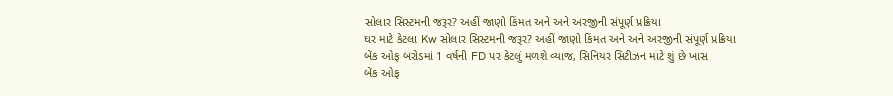સોલાર સિસ્ટમની જરૂર? અહીં જાણો કિંમત અને અને અરજીની સંપૂર્ણ પ્રક્રિયા
ઘર માટે કેટલા Kw સોલાર સિસ્ટમની જરૂર? અહીં જાણો કિંમત અને અને અરજીની સંપૂર્ણ પ્રક્રિયા
બેંક ઓફ બરોડમાં 1 વર્ષની FD પર કેટલું મળશે વ્યાજ, સિનિયર સિટીઝન માટે શું છે ખાસ
બેંક ઓફ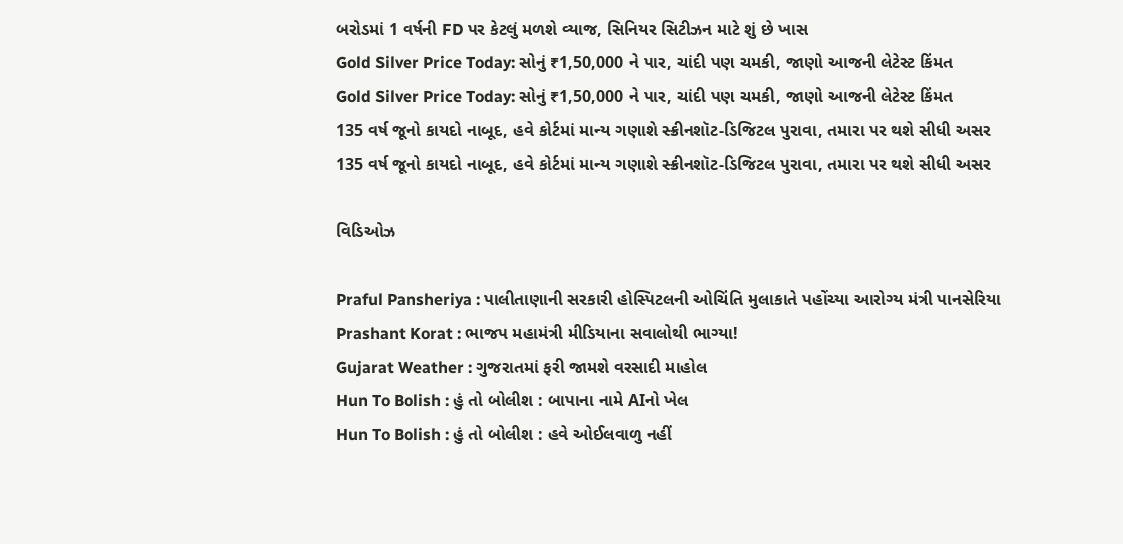બરોડમાં 1 વર્ષની FD પર કેટલું મળશે વ્યાજ, સિનિયર સિટીઝન માટે શું છે ખાસ
Gold Silver Price Today: સોનું ₹1,50,000 ને પાર, ચાંદી પણ ચમકી, જાણો આજની લેટેસ્ટ કિંમત
Gold Silver Price Today: સોનું ₹1,50,000 ને પાર, ચાંદી પણ ચમકી, જાણો આજની લેટેસ્ટ કિંમત
135 વર્ષ જૂનો કાયદો નાબૂદ, હવે કોર્ટમાં માન્ય ગણાશે સ્ક્રીનશૉટ-ડિજિટલ પુરાવા, તમારા પર થશે સીધી અસર
135 વર્ષ જૂનો કાયદો નાબૂદ, હવે કોર્ટમાં માન્ય ગણાશે સ્ક્રીનશૉટ-ડિજિટલ પુરાવા, તમારા પર થશે સીધી અસર

વિડિઓઝ

Praful Pansheriya : પાલીતાણાની સરકારી હોસ્પિટલની ઓચિંતિ મુલાકાતે પહોંચ્યા આરોગ્ય મંત્રી પાનસેરિયા
Prashant Korat : ભાજપ મહામંત્રી મીડિયાના સવાલોથી ભાગ્યા!
Gujarat Weather : ગુજરાતમાં ફરી જામશે વરસાદી માહોલ
Hun To Bolish : હું તો બોલીશ : બાપાના નામે AIનો ખેલ
Hun To Bolish : હું તો બોલીશ : હવે ઓઈલવાળુ નહીં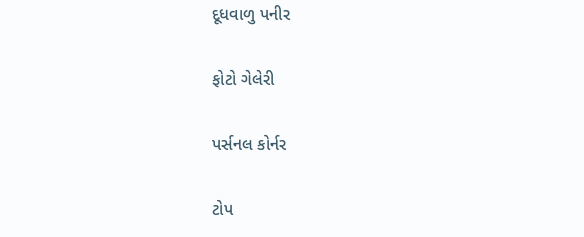દૂધવાળુ પનીર

ફોટો ગેલેરી

પર્સનલ કોર્નર

ટોપ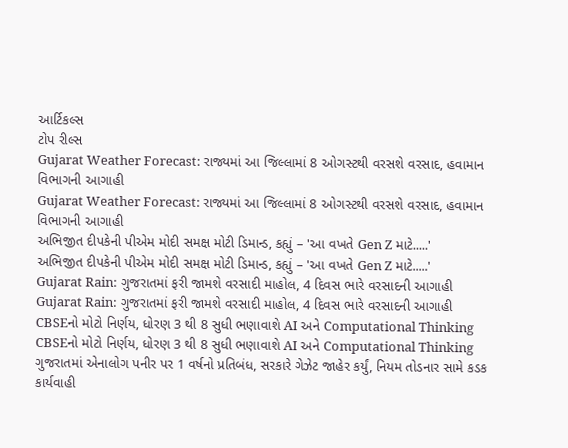આર્ટિકલ્સ
ટોપ રીલ્સ
Gujarat Weather Forecast: રાજ્યમાં આ જિલ્લામાં 8 ઓગસ્ટથી વરસશે વરસાદ, હવામાન વિભાગની આગાહી
Gujarat Weather Forecast: રાજ્યમાં આ જિલ્લામાં 8 ઓગસ્ટથી વરસશે વરસાદ, હવામાન વિભાગની આગાહી
અભિજીત દીપકેની પીએમ મોદી સમક્ષ મોટી ડિમાન્ડ, કહ્યું – 'આ વખતે Gen Z માટે.....'
અભિજીત દીપકેની પીએમ મોદી સમક્ષ મોટી ડિમાન્ડ, કહ્યું – 'આ વખતે Gen Z માટે.....'
Gujarat Rain: ગુજરાતમાં ફરી જામશે વરસાદી માહોલ, 4 દિવસ ભારે વરસાદની આગાહી
Gujarat Rain: ગુજરાતમાં ફરી જામશે વરસાદી માહોલ, 4 દિવસ ભારે વરસાદની આગાહી
CBSEનો મોટો નિર્ણય, ધોરણ 3 થી 8 સુધી ભણાવાશે AI અને Computational Thinking
CBSEનો મોટો નિર્ણય, ધોરણ 3 થી 8 સુધી ભણાવાશે AI અને Computational Thinking
ગુજરાતમાં એનાલોગ પનીર પર 1 વર્ષનો પ્રતિબંધ, સરકારે ગેઝેટ જાહેર કર્યું, નિયમ તોડનાર સામે કડક કાર્યવાહી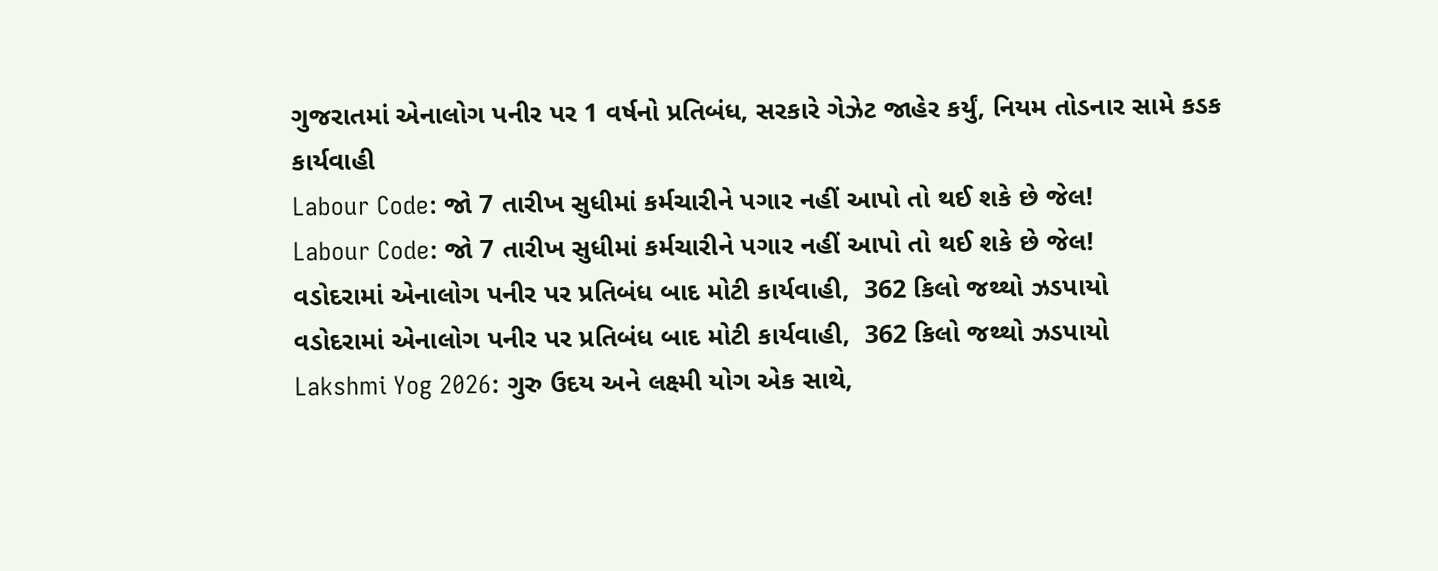ગુજરાતમાં એનાલોગ પનીર પર 1 વર્ષનો પ્રતિબંધ, સરકારે ગેઝેટ જાહેર કર્યું, નિયમ તોડનાર સામે કડક કાર્યવાહી
Labour Code: જો 7 તારીખ સુધીમાં કર્મચારીને પગાર નહીં આપો તો થઈ શકે છે જેલ!
Labour Code: જો 7 તારીખ સુધીમાં કર્મચારીને પગાર નહીં આપો તો થઈ શકે છે જેલ!
વડોદરામાં એનાલોગ પનીર પર પ્રતિબંધ બાદ મોટી કાર્યવાહી,  362 કિલો જથ્થો ઝડપાયો
વડોદરામાં એનાલોગ પનીર પર પ્રતિબંધ બાદ મોટી કાર્યવાહી,  362 કિલો જથ્થો ઝડપાયો
Lakshmi Yog 2026: ગુરુ ઉદય અને લક્ષ્મી યોગ એક સાથે,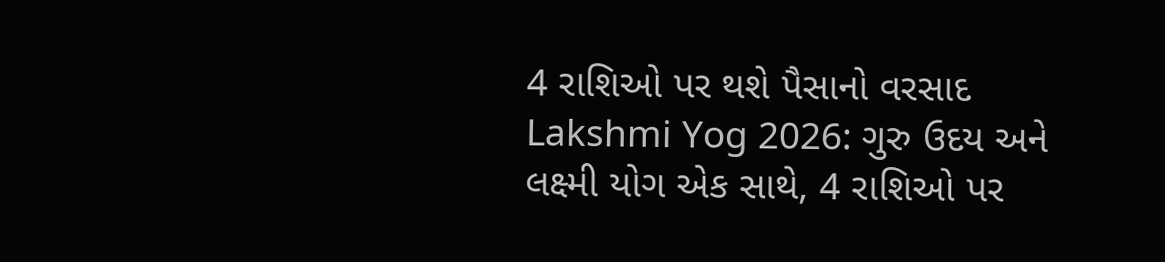4 રાશિઓ પર થશે પૈસાનો વરસાદ
Lakshmi Yog 2026: ગુરુ ઉદય અને લક્ષ્મી યોગ એક સાથે, 4 રાશિઓ પર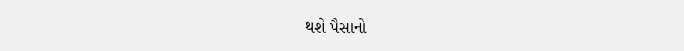થશે પૈસાનો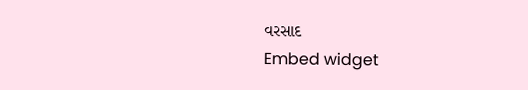વરસાદ
Embed widget